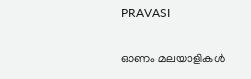PRAVASI

ഓണം മലയാളികൾ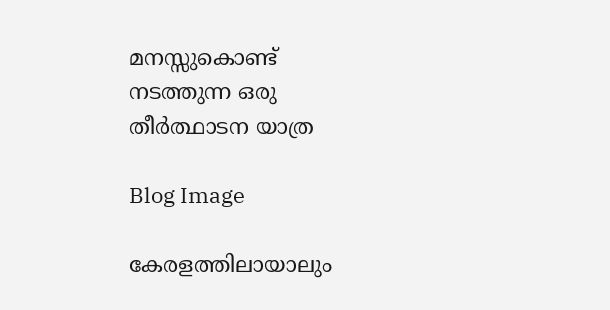മനസ്സുകൊണ്ട് നടത്തുന്ന ഒരു തീർത്ഥാടന യാത്ര

Blog Image

കേരളത്തിലായാലും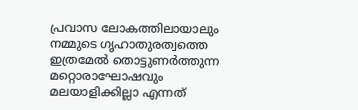പ്രവാസ ലോകത്തിലായാലും നമ്മുടെ ഗൃഹാതുരത്വത്തെ ഇത്രമേൽ തൊട്ടുണർത്തുന്ന മറ്റൊരാഘോഷവും മലയാളിക്കില്ലാ എന്നത്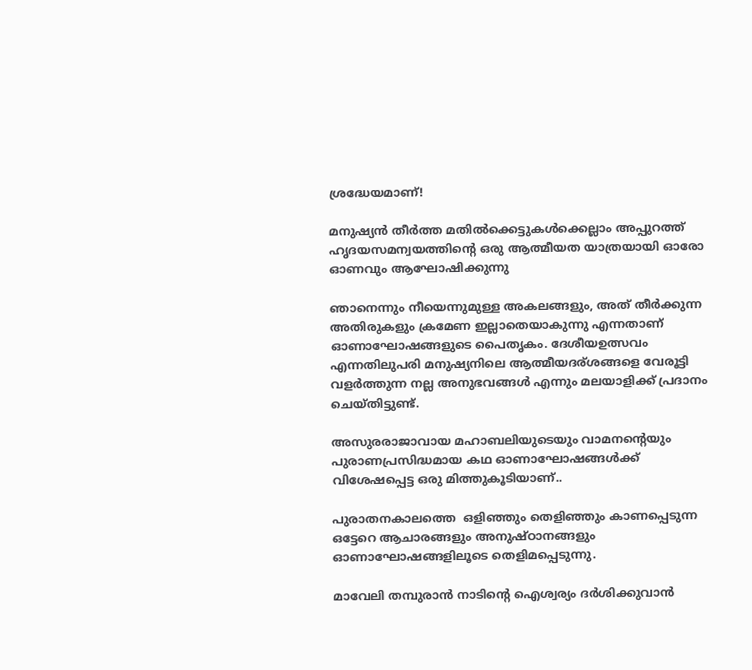ശ്രദ്ധേയമാണ്!

മനുഷ്യൻ തീർത്ത മതിൽക്കെട്ടുകൾക്കെല്ലാം അപ്പുറത്ത് ഹൃദയസമന്വയത്തിന്‍റെ ഒരു ആത്മീയത യാത്രയായി ഓരോ ഓണവും ആഘോഷിക്കുന്നു

ഞാനെന്നും നീയെന്നുമുള്ള അകലങ്ങളും, അത് തീർക്കുന്ന അതിരുകളും ക്രമേണ ഇല്ലാതെയാകുന്നു എന്നതാണ് ഓണാഘോഷങ്ങളുടെ പൈതൃകം. ദേശീയഉത്സവം എന്നതിലുപരി മനുഷ്യനിലെ ആത്മീയദര്ശങ്ങളെ വേരൂട്ടി വളർത്തുന്ന നല്ല അനുഭവങ്ങൾ എന്നും മലയാളിക്ക് പ്രദാനം ചെയ്തിട്ടുണ്ട്.

അസുരരാജാവായ മഹാബലിയുടെയും വാമനന്‍റെയും പുരാണപ്രസിദ്ധമായ കഥ ഓണാഘോഷങ്ങൾക്ക്  വിശേഷപ്പെട്ട ഒരു മിത്തുകൂടിയാണ്..

പുരാതനകാലത്തെ  ഒളിഞ്ഞും തെളിഞ്ഞും കാണപ്പെടുന്ന ഒട്ടേറെ ആചാരങ്ങളും അനുഷ്ഠാനങ്ങളും ഓണാഘോഷങ്ങളിലൂടെ തെളിമപ്പെടുന്നു.

മാവേലി തമ്പുരാൻ നാടിന്‍റെ ഐശ്വര്യം ദർശിക്കുവാൻ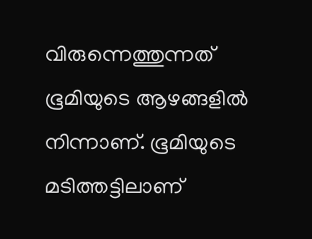വിരുന്നെത്തുന്നത് ഭൂമിയുടെ ആഴങ്ങളിൽ നിന്നാണ്. ഭൂമിയുടെ മടിത്തട്ടിലാണ്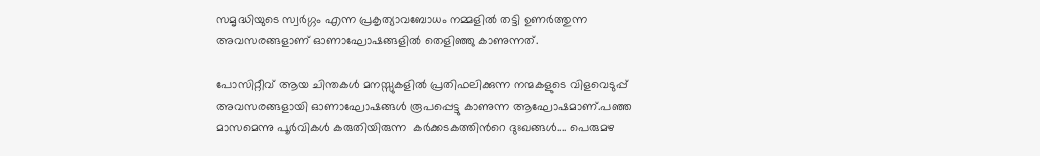സമൃദ്ധിയുടെ സ്വർഗ്ഗം എന്ന പ്രകൃത്യാവബോധം നമ്മളിൽ തട്ടി ഉണർത്തുന്ന അവസരങ്ങളാണ് ഓണാഘോഷങ്ങളിൽ തെളിഞ്ഞു കാണുന്നത്.

പോസിറ്റീവ് ആയ ചിന്തകൾ മനസ്സുകളിൽ പ്രതിഫലിക്കുന്ന നന്മകളുടെ വിളവെടുപ്പ് അവസരങ്ങളായി ഓണാഘോഷങ്ങൾ രൂപപ്പെട്ടു കാണുന്ന ആഘോഷമാണ്.പഞ്ഞ മാസമെന്നു പൂർവികൾ കരുതിയിരുന്ന  കർക്കടകത്തിന്‍റെ ദുഃഖങ്ങൾ.... പെരുമഴ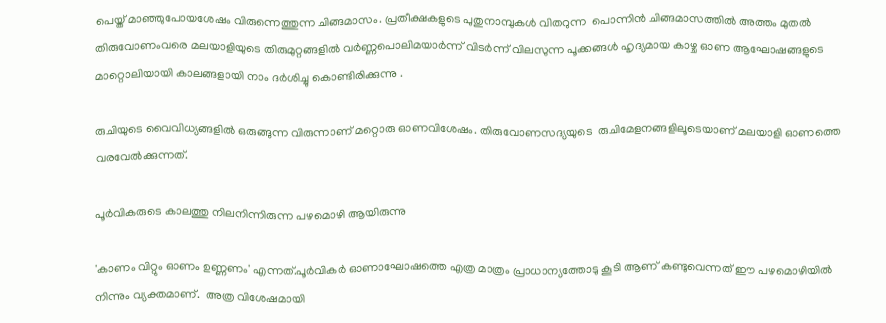പെയ്ത് മാഞ്ഞുപോയശേഷം വിരുന്നെത്തുന്ന ചിങ്ങമാസം. പ്രതീക്ഷകളുടെ പുതുനാമ്പുകൾ വിതറുന്ന  പൊന്നിൻ ചിങ്ങമാസത്തിൽ അത്തം മുതൽ തിരുവോണംവരെ മലയാളിയുടെ തിരുമുറ്റങ്ങളിൽ വർണ്ണപൊലിമയാർന്ന് വിടർന്ന് വിലസുന്ന പൂക്കങ്ങൾ ഹൃദ്യമായ കാഴ്ച ഓണ ആഘോഷങ്ങളുടെ മാറ്റൊലിയായി കാലങ്ങളായി നാം ദർശിച്ചു കൊണ്ടിരിക്കുന്നു .

രുചിയുടെ വൈവിധ്യങ്ങളിൽ ഒരുങ്ങുന്ന വിരുന്നാണ് മറ്റൊരു ഓണവിശേഷം. തിരുവോണസദ്യയുടെ  രുചിമേളനങ്ങളിലൂടെയാണ് മലയാളി ഓണത്തെ വരവേൽക്കുന്നത്.

പൂർവികരുടെ കാലത്തു നിലനിന്നിരുന്ന പഴമൊഴി ആയിരുന്നു

'കാണം വിറ്റും ഓണം ഉണ്ണണം' എന്നത്.പൂർവികർ ഓണാഘോഷത്തെ എത്ര മാത്രം പ്രാധാന്യത്തോടു കൂടി ആണ് കണ്ടുവെന്നത്‌ ഈ പഴമൊഴിയിൽ നിന്നും വ്യക്തമാണ്.  അത്ര വിശേഷമായി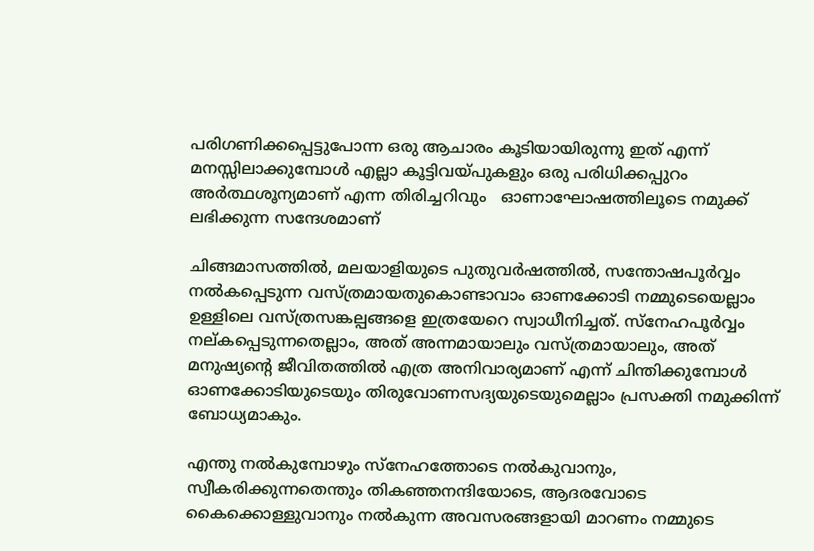പരിഗണിക്കപ്പെട്ടുപോന്ന ഒരു ആചാരം കൂടിയായിരുന്നു ഇത് എന്ന് മനസ്സിലാക്കുമ്പോൾ എല്ലാ കൂട്ടിവയ്പുകളും ഒരു പരിധിക്കപ്പുറം അർത്ഥശൂന്യമാണ് എന്ന തിരിച്ചറിവും   ഓണാഘോഷത്തിലൂടെ നമുക്ക് ലഭിക്കുന്ന സന്ദേശമാണ്

ചിങ്ങമാസത്തിൽ, മലയാളിയുടെ പുതുവർഷത്തിൽ, സന്തോഷപൂർവ്വം നൽകപ്പെടുന്ന വസ്ത്രമായതുകൊണ്ടാവാം ഓണക്കോടി നമ്മുടെയെല്ലാം ഉള്ളിലെ വസ്ത്രസങ്കല്പങ്ങളെ ഇത്രയേറെ സ്വാധീനിച്ചത്. സ്നേഹപൂർവ്വം നല്കപ്പെടുന്നതെല്ലാം, അത് അന്നമായാലും വസ്ത്രമായാലും, അത് മനുഷ്യന്‍റെ ജീവിതത്തിൽ എത്ര അനിവാര്യമാണ് എന്ന് ചിന്തിക്കുമ്പോൾ ഓണക്കോടിയുടെയും തിരുവോണസദ്യയുടെയുമെല്ലാം പ്രസക്തി നമുക്കിന്ന് ബോധ്യമാകും.

എന്തു നൽകുമ്പോഴും സ്നേഹത്തോടെ നൽകുവാനും, സ്വീകരിക്കുന്നതെന്തും തികഞ്ഞനന്ദിയോടെ, ആദരവോടെ കൈക്കൊള്ളുവാനും നൽകുന്ന അവസരങ്ങളായി മാറണം നമ്മുടെ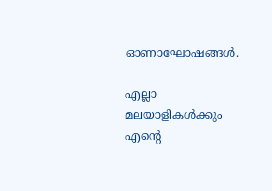ഓണാഘോഷങ്ങൾ.

എല്ലാ മലയാളികൾക്കും എന്റെ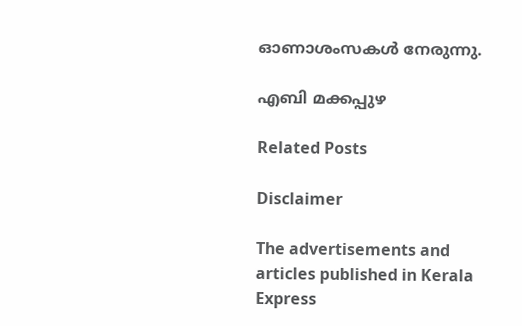ഓണാശംസകൾ നേരുന്നു.

എബി മക്കപ്പുഴ

Related Posts

Disclaimer

The advertisements and articles published in Kerala Express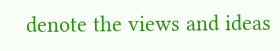denote the views and ideas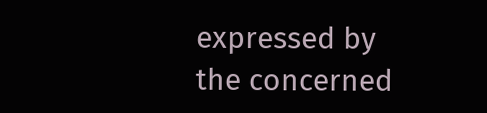expressed by the concerned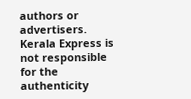authors or advertisers. Kerala Express is not responsible for the authenticity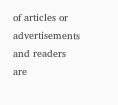of articles or advertisements and readers are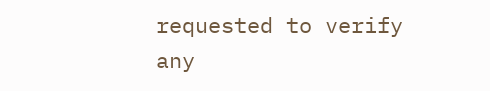requested to verify any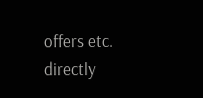offers etc. directly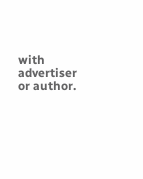with advertiser or author.